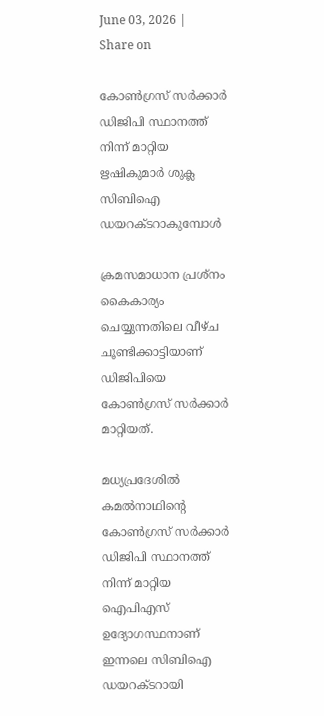June 03, 2026 |
Share on

കോണ്‍ഗ്രസ് സര്‍ക്കാര്‍ ഡിജിപി സ്ഥാനത്ത് നിന്ന് മാറ്റിയ ഋഷികുമാര്‍ ശുക്ല സിബിഐ ഡയറക്ടറാകുമ്പോള്‍

ക്രമസമാധാന പ്രശ്‌നം കൈകാര്യം ചെയ്യുന്നതിലെ വീഴ്ച ചൂണ്ടിക്കാട്ടിയാണ് ഡിജിപിയെ കോണ്‍ഗ്രസ് സര്‍ക്കാര്‍ മാറ്റിയത്.

മധ്യപ്രദേശില്‍ കമല്‍നാഥിന്റെ കോണ്‍ഗ്രസ് സര്‍ക്കാര്‍ ഡിജിപി സ്ഥാനത്ത് നിന്ന് മാറ്റിയ ഐപിഎസ് ഉദ്യോഗസ്ഥനാണ് ഇന്നലെ സിബിഐ ഡയറക്ടറായി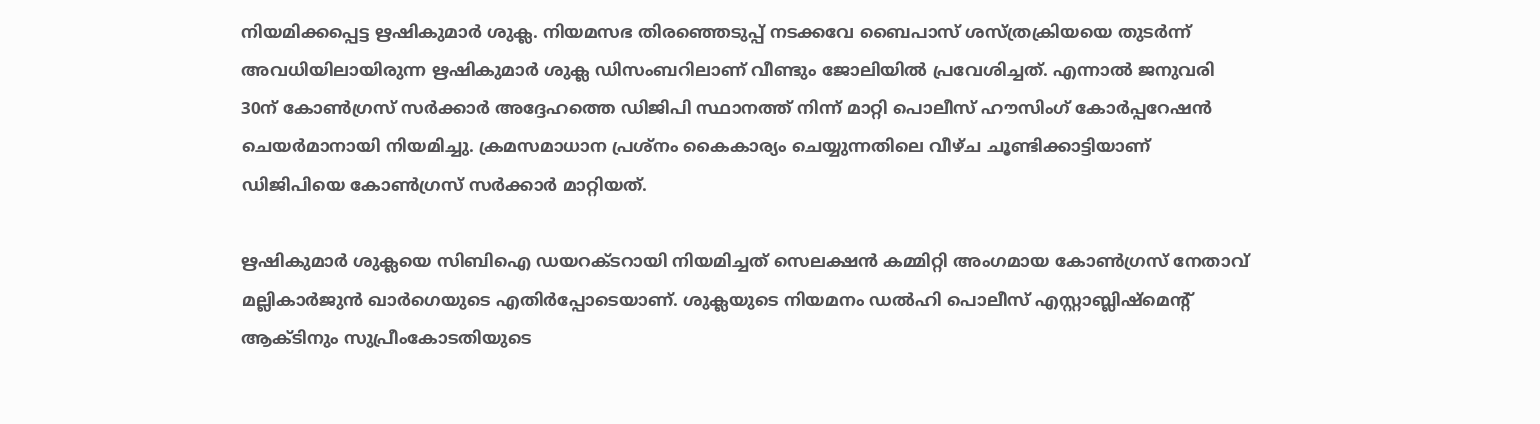നിയമിക്കപ്പെട്ട ഋഷികുമാര്‍ ശുക്ല. നിയമസഭ തിരഞ്ഞെടുപ്പ് നടക്കവേ ബൈപാസ് ശസ്ത്രക്രിയയെ തുടര്‍ന്ന് അവധിയിലായിരുന്ന ഋഷികുമാര്‍ ശുക്ല ഡിസംബറിലാണ് വീണ്ടും ജോലിയില്‍ പ്രവേശിച്ചത്. എന്നാല്‍ ജനുവരി 30ന് കോണ്‍ഗ്രസ് സര്‍ക്കാര്‍ അദ്ദേഹത്തെ ഡിജിപി സ്ഥാനത്ത് നിന്ന് മാറ്റി പൊലീസ് ഹൗസിംഗ് കോര്‍പ്പറേഷന്‍ ചെയര്‍മാനായി നിയമിച്ചു. ക്രമസമാധാന പ്രശ്‌നം കൈകാര്യം ചെയ്യുന്നതിലെ വീഴ്ച ചൂണ്ടിക്കാട്ടിയാണ് ഡിജിപിയെ കോണ്‍ഗ്രസ് സര്‍ക്കാര്‍ മാറ്റിയത്.

ഋഷികുമാര്‍ ശുക്ലയെ സിബിഐ ഡയറക്ടറായി നിയമിച്ചത് സെലക്ഷന്‍ കമ്മിറ്റി അംഗമായ കോണ്‍ഗ്രസ് നേതാവ് മല്ലികാര്‍ജുന്‍ ഖാര്‍ഗെയുടെ എതിര്‍പ്പോടെയാണ്. ശുക്ലയുടെ നിയമനം ഡല്‍ഹി പൊലീസ് എസ്റ്റാബ്ലിഷ്‌മെന്റ് ആക്ടിനും സുപ്രീംകോടതിയുടെ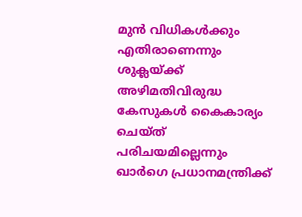മുന്‍ വിധികള്‍ക്കും എതിരാണെന്നും ശുക്ലയ്ക്ക് അഴിമതിവിരുദ്ധ കേസുകള്‍ കൈകാര്യം ചെയ്ത് പരിചയമില്ലെന്നും ഖാര്‍ഗെ പ്രധാനമന്ത്രിക്ക്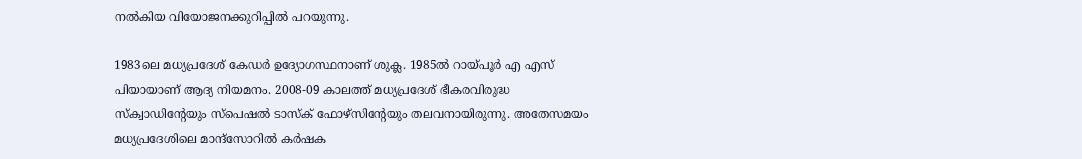നല്‍കിയ വിയോജനക്കുറിപ്പില്‍ പറയുന്നു.

1983ലെ മധ്യപ്രദേശ് കേഡര്‍ ഉദ്യോഗസ്ഥനാണ് ശുക്ല. 1985ല്‍ റായ്പൂര്‍ എ എസ് പിയായാണ് ആദ്യ നിയമനം. 2008-09 കാലത്ത് മധ്യപ്രദേശ് ഭീകരവിരുദ്ധ സ്‌ക്വാഡിന്റേയും സ്‌പെഷല്‍ ടാസ്‌ക് ഫോഴ്‌സിന്റേയും തലവനായിരുന്നു. അതേസമയം മധ്യപ്രദേശിലെ മാന്ദ്‌സോറില്‍ കര്‍ഷക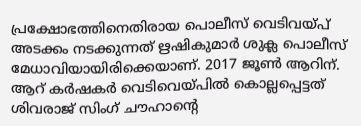പ്രക്ഷോഭത്തിനെതിരായ പൊലീസ് വെടിവയ്പ് അടക്കം നടക്കുന്നത് ഋഷികുമാര്‍ ശുക്ല പൊലീസ് മേധാവിയായിരിക്കെയാണ്. 2017 ജൂണ്‍ ആറിന്. ആറ് കര്‍ഷകര്‍ വെടിവെയ്പില്‍ കൊല്ലപ്പെട്ടത് ശിവരാജ് സിംഗ് ചൗഹാന്റെ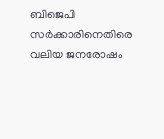ബിജെപി സര്‍ക്കാരിനെതിരെ വലിയ ജനരോഷം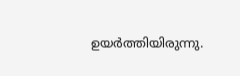ഉയര്‍ത്തിയിരുന്നു.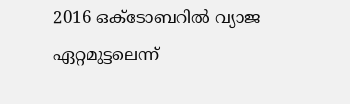2016 ഒക്ടോബറില്‍ വ്യാജ ഏറ്റമുട്ടലെന്ന്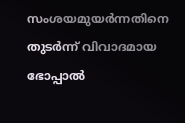സംശയമുയര്‍ന്നതിനെ തുടര്‍ന്ന് വിവാദമായ ഭോപ്പാല്‍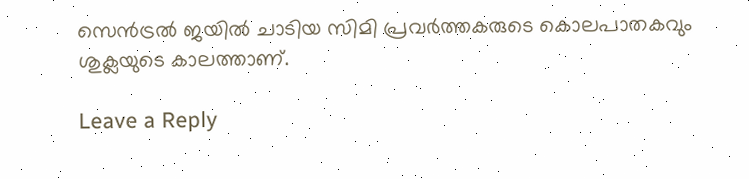സെന്‍ട്രല്‍ ജയില്‍ ചാടിയ സിമി പ്രവര്‍ത്തകരുടെ കൊലപാതകവും ശുക്ലയുടെ കാലത്താണ്.

Leave a Reply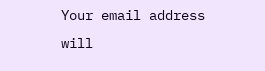Your email address will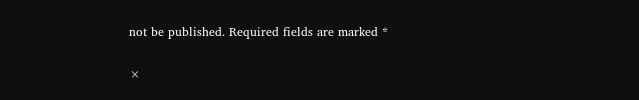not be published. Required fields are marked *

×